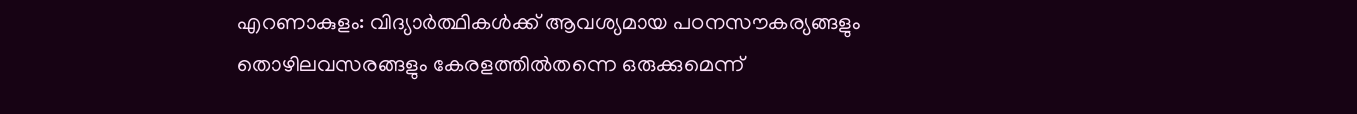എറണാകുളം: വിദ്യാർത്ഥികൾക്ക് ആവശ്യമായ പഠനസൗകര്യങ്ങളും തൊഴിലവസരങ്ങളും കേരളത്തിൽതന്നെ ഒരുക്കുമെന്ന്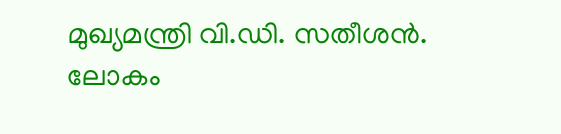മുഖ്യമന്ത്രി വി.ഡി. സതീശൻ. ലോകം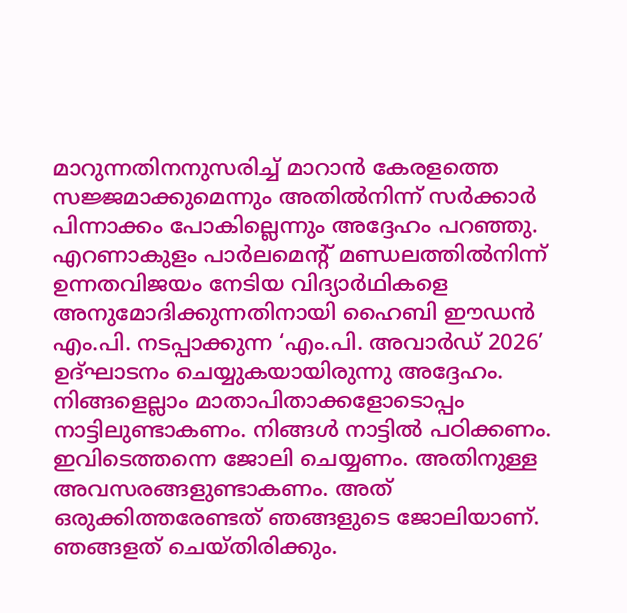മാറുന്നതിനനുസരിച്ച് മാറാൻ കേരളത്തെ സജ്ജമാക്കുമെന്നും അതിൽനിന്ന് സർക്കാർ പിന്നാക്കം പോകില്ലെന്നും അദ്ദേഹം പറഞ്ഞു. എറണാകുളം പാർലമെന്റ് മണ്ഡലത്തിൽനിന്ന് ഉന്നതവിജയം നേടിയ വിദ്യാർഥികളെ അനുമോദിക്കുന്നതിനായി ഹൈബി ഈഡൻ എം.പി. നടപ്പാക്കുന്ന ‘എം.പി. അവാർഡ് 2026’ ഉദ്ഘാടനം ചെയ്യുകയായിരുന്നു അദ്ദേഹം.
നിങ്ങളെല്ലാം മാതാപിതാക്കളോടൊപ്പം നാട്ടിലുണ്ടാകണം. നിങ്ങൾ നാട്ടിൽ പഠിക്കണം. ഇവിടെത്തന്നെ ജോലി ചെയ്യണം. അതിനുള്ള അവസരങ്ങളുണ്ടാകണം. അത് ഒരുക്കിത്തരേണ്ടത് ഞങ്ങളുടെ ജോലിയാണ്. ഞങ്ങളത് ചെയ്തിരിക്കും.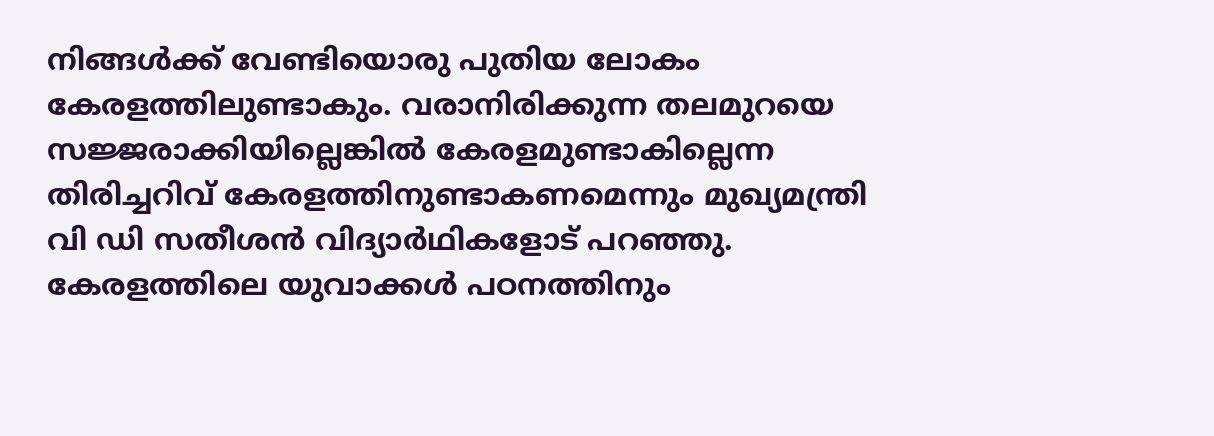നിങ്ങൾക്ക് വേണ്ടിയൊരു പുതിയ ലോകം കേരളത്തിലുണ്ടാകും. വരാനിരിക്കുന്ന തലമുറയെ സജ്ജരാക്കിയില്ലെങ്കിൽ കേരളമുണ്ടാകില്ലെന്ന തിരിച്ചറിവ് കേരളത്തിനുണ്ടാകണമെന്നും മുഖ്യമന്ത്രി വി ഡി സതീശൻ വിദ്യാർഥികളോട് പറഞ്ഞു.
കേരളത്തിലെ യുവാക്കൾ പഠനത്തിനും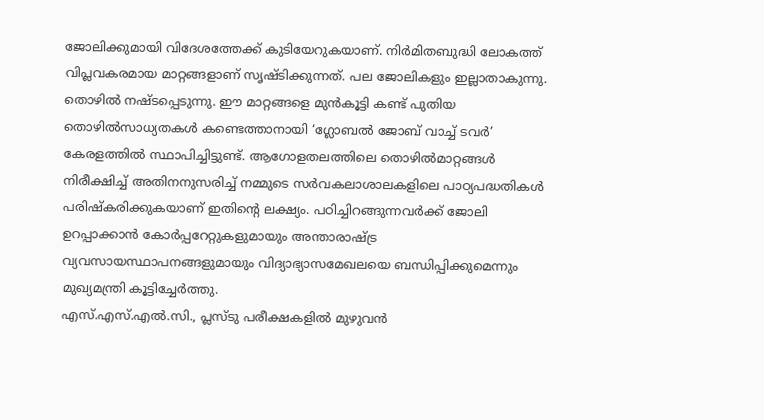ജോലിക്കുമായി വിദേശത്തേക്ക് കുടിയേറുകയാണ്. നിർമിതബുദ്ധി ലോകത്ത് വിപ്ലവകരമായ മാറ്റങ്ങളാണ് സൃഷ്ടിക്കുന്നത്. പല ജോലികളും ഇല്ലാതാകുന്നു. തൊഴിൽ നഷ്ടപ്പെടുന്നു. ഈ മാറ്റങ്ങളെ മുൻകൂട്ടി കണ്ട് പുതിയ തൊഴിൽസാധ്യതകൾ കണ്ടെത്താനായി ‘ഗ്ലോബൽ ജോബ് വാച്ച് ടവർ’ കേരളത്തിൽ സ്ഥാപിച്ചിട്ടുണ്ട്. ആഗോളതലത്തിലെ തൊഴിൽമാറ്റങ്ങൾ നിരീക്ഷിച്ച് അതിനനുസരിച്ച് നമ്മുടെ സർവകലാശാലകളിലെ പാഠ്യപദ്ധതികൾ പരിഷ്കരിക്കുകയാണ് ഇതിന്റെ ലക്ഷ്യം. പഠിച്ചിറങ്ങുന്നവർക്ക് ജോലി ഉറപ്പാക്കാൻ കോർപ്പറേറ്റുകളുമായും അന്താരാഷ്ട്ര വ്യവസായസ്ഥാപനങ്ങളുമായും വിദ്യാഭ്യാസമേഖലയെ ബന്ധിപ്പിക്കുമെന്നും മുഖ്യമന്ത്രി കൂട്ടിച്ചേർത്തു.
എസ്.എസ്.എൽ.സി., പ്ലസ്ടു പരീക്ഷകളിൽ മുഴുവൻ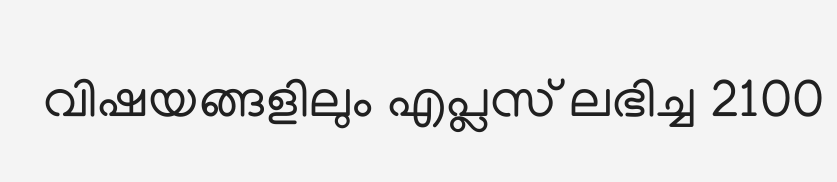വിഷയങ്ങളിലും എപ്ലസ് ലഭിച്ച 2100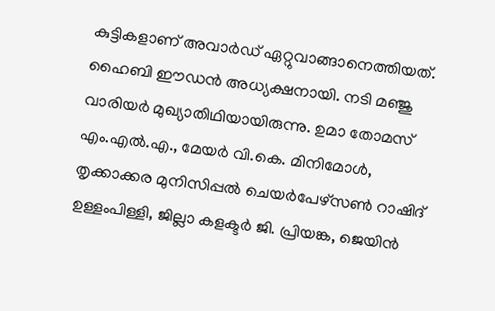കുട്ടികളാണ് അവാർഡ് ഏറ്റുവാങ്ങാനെത്തിയത്. ഹൈബി ഈഡൻ അധ്യക്ഷനായി. നടി മഞ്ജു വാരിയർ മുഖ്യാതിഥിയായിരുന്നു. ഉമാ തോമസ് എം.എൽ.എ., മേയർ വി.കെ. മിനിമോൾ, തൃക്കാക്കര മുനിസിപ്പൽ ചെയർപേഴ്സൺ റാഷിദ് ഉള്ളംപിള്ളി, ജില്ലാ കളക്ടർ ജി. പ്രിയങ്ക, ജെയിൻ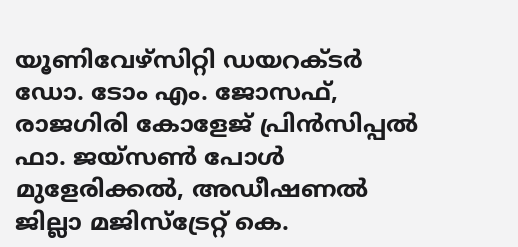യൂണിവേഴ്സിറ്റി ഡയറക്ടർ ഡോ. ടോം എം. ജോസഫ്, രാജഗിരി കോളേജ് പ്രിൻസിപ്പൽ ഫാ. ജയ്സൺ പോൾ മുളേരിക്കൽ, അഡീഷണൽ ജില്ലാ മജിസ്ട്രേറ്റ് കെ.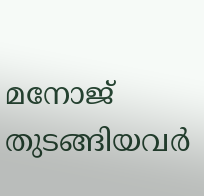മനോജ് തുടങ്ങിയവർ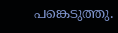പങ്കെടുത്തു.